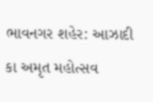ભાવનગર શહેર: આઝાદી કા અમૃત મહોત્સવ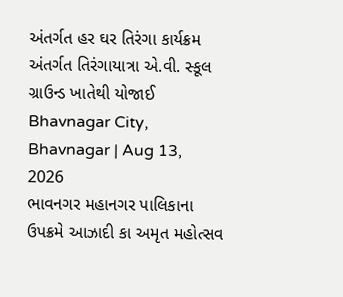અંતર્ગત હર ઘર તિરંગા કાર્યક્રમ અંતર્ગત તિરંગાયાત્રા એ.વી. સ્કૂલ ગ્રાઉન્ડ ખાતેથી યોજાઈ
Bhavnagar City, Bhavnagar | Aug 13, 2026
ભાવનગર મહાનગર પાલિકાના ઉપક્રમે આઝાદી કા અમૃત મહોત્સવ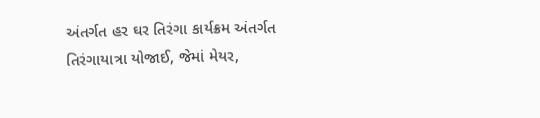અંતર્ગત હર ઘર તિરંગા કાર્યક્રમ અંતર્ગત તિરંગાયાત્રા યોજાઈ, જેમાં મેયર,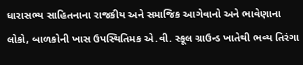ધારાસભ્ય સાહિતનાના રાજકીય અને સમાજિક આગેવાનો અને ભાવેણાના લોકો, બાળકોની ખાસ ઉપસ્થિતિમક એ.વી. સ્કૂલ ગ્રાઉન્ડ ખાતેથી ભવ્ય તિરંગા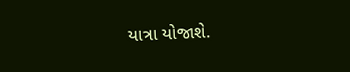યાત્રા યોજાશે.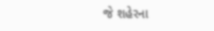જે શહેરના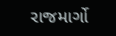રાજમાર્ગો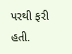પરથી ફરી હતી.